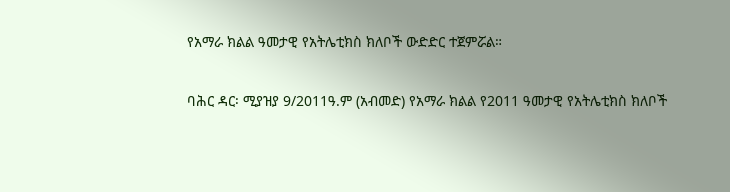የአማራ ክልል ዓመታዊ የአትሌቲክስ ክለቦች ውድድር ተጀምሯል።

ባሕር ዳር፡ ሚያዝያ 9/2011ዓ.ም (አብመድ) የአማራ ክልል የ2011 ዓመታዊ የአትሌቲክስ ክለቦች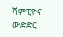ሻምፒዮና ውድድር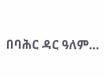በባሕር ዳር ዓለም…